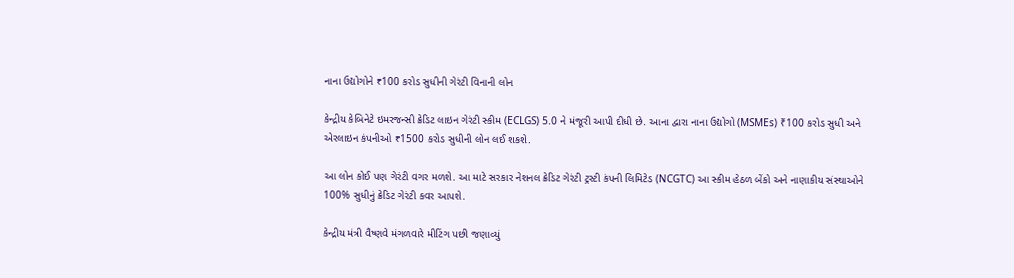નાના ઉદ્યોગોને ₹100 કરોડ સુધીની ગેરંટી વિનાની લોન

કેન્દ્રીય કેબિનેટે ઇમરજન્સી ક્રેડિટ લાઇન ગેરંટી સ્કીમ (ECLGS) 5.0 ને મંજૂરી આપી દીધી છે. આના દ્વારા નાના ઉદ્યોગો (MSMEs) ₹100 કરોડ સુધી અને એરલાઇન કંપનીઓ ₹1500 કરોડ સુધીની લોન લઈ શકશે.

આ લોન કોઈ પણ ગેરંટી વગર મળશે. આ માટે સરકાર નેશનલ ક્રેડિટ ગેરંટી ટ્રસ્ટી કંપની લિમિટેડ (NCGTC) આ સ્કીમ હેઠળ બેંકો અને નાણાકીય સંસ્થાઓને 100% સુધીનું ક્રેડિટ ગેરંટી કવર આપશે.

કેન્દ્રીય મંત્રી વૈષ્ણવે મંગળવારે મીટિંગ પછી જણાવ્યું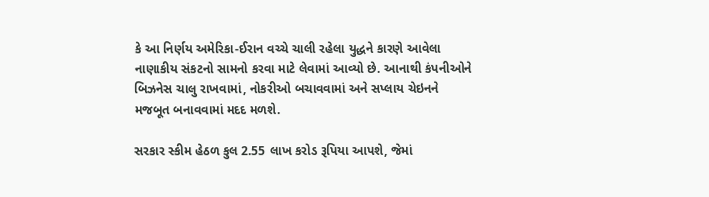કે આ નિર્ણય અમેરિકા-ઈરાન વચ્ચે ચાલી રહેલા યુદ્ધને કારણે આવેલા નાણાકીય સંકટનો સામનો કરવા માટે લેવામાં આવ્યો છે. આનાથી કંપનીઓને બિઝનેસ ચાલુ રાખવામાં, નોકરીઓ બચાવવામાં અને સપ્લાય ચેઇનને મજબૂત બનાવવામાં મદદ મળશે.

સરકાર સ્કીમ હેઠળ કુલ 2.55 લાખ કરોડ રૂપિયા આપશે, જેમાં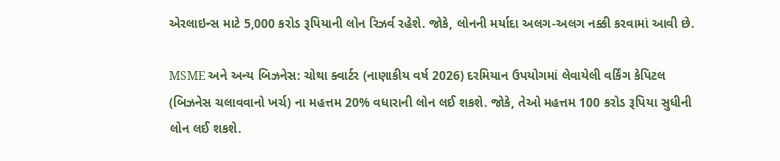એરલાઇન્સ માટે 5,000 કરોડ રૂપિયાની લોન રિઝર્વ રહેશે. જોકે, લોનની મર્યાદા અલગ-અલગ નક્કી કરવામાં આવી છે.

MSME અને અન્ય બિઝનેસ: ચોથા ક્વાર્ટર (નાણાકીય વર્ષ 2026) દરમિયાન ઉપયોગમાં લેવાયેલી વર્કિંગ કેપિટલ (બિઝનેસ ચલાવવાનો ખર્ચ) ના મહત્તમ 20% વધારાની લોન લઈ શકશે. જોકે, તેઓ મહત્તમ 100 કરોડ રૂપિયા સુધીની લોન લઈ શકશે.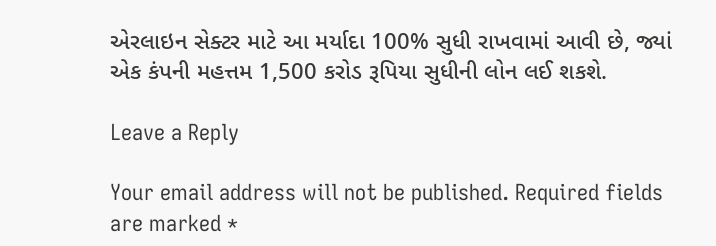એરલાઇન સેક્ટર માટે આ મર્યાદા 100% સુધી રાખવામાં આવી છે, જ્યાં એક કંપની મહત્તમ 1,500 કરોડ રૂપિયા સુધીની લોન લઈ શકશે.

Leave a Reply

Your email address will not be published. Required fields are marked *